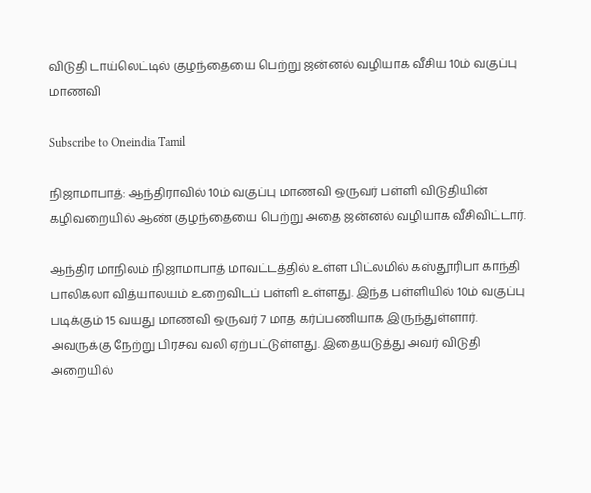விடுதி டாய்லெட்டில் குழந்தையை பெற்று ஜன்னல் வழியாக வீசிய 10ம் வகுப்பு மாணவி

Subscribe to Oneindia Tamil

நிஜாமாபாத்: ஆந்திராவில் 10ம் வகுப்பு மாணவி ஒருவர் பள்ளி விடுதியின் கழிவறையில் ஆண் குழந்தையை பெற்று அதை ஜன்னல் வழியாக வீசிவிட்டார்.

ஆந்திர மாநிலம் நிஜாமாபாத் மாவட்டத்தில் உள்ள பிட்லமில் கஸ்தூரிபா காந்தி பாலிகலா வித்யாலயம் உறைவிடப் பள்ளி உள்ளது. இந்த பள்ளியில் 10ம் வகுப்பு படிக்கும் 15 வயது மாணவி ஒருவர் 7 மாத கர்ப்பணியாக இருந்துள்ளார். அவருக்கு நேற்று பிரசவ வலி ஏற்பட்டுள்ளது. இதையடுத்து அவர் விடுதி அறையில்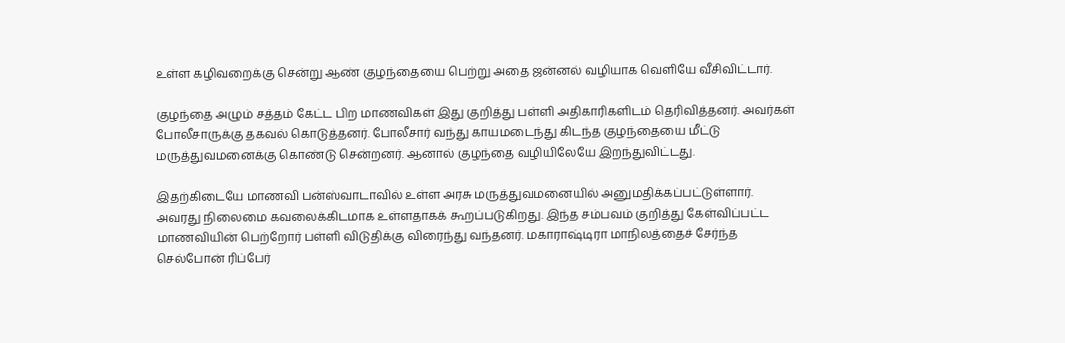உள்ள கழிவறைக்கு சென்று ஆண் குழந்தையை பெற்று அதை ஜன்னல் வழியாக வெளியே வீசிவிட்டார்.

குழந்தை அழும் சத்தம் கேட்ட பிற மாணவிகள் இது குறித்து பள்ளி அதிகாரிகளிடம் தெரிவித்தனர். அவர்கள் போலீசாருக்கு தகவல் கொடுத்தனர். போலீசார் வந்து காயமடைந்து கிடந்த குழந்தையை மீட்டு மருத்துவமனைக்கு கொண்டு சென்றனர். ஆனால் குழந்தை வழியிலேயே இறந்துவிட்டது.

இதற்கிடையே மாணவி பன்ஸ்வாடாவில் உள்ள அரசு மருத்துவமனையில் அனுமதிக்கப்பட்டுள்ளார். அவரது நிலைமை கவலைக்கிடமாக உள்ளதாகக் கூறப்படுகிறது. இந்த சம்பவம் குறித்து கேள்விப்பட்ட மாணவியின் பெற்றோர் பள்ளி விடுதிக்கு விரைந்து வந்தனர். மகாராஷ்டிரா மாநிலத்தைச் சேர்ந்த செல்போன் ரிப்பேர்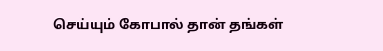செய்யும் கோபால் தான் தங்கள்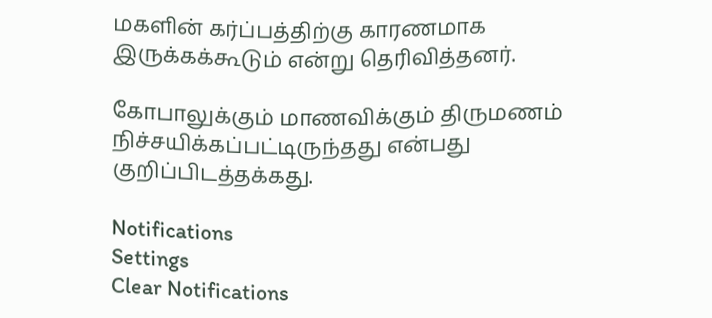மகளின் கர்ப்பத்திற்கு காரணமாக இருக்கக்கூடும் என்று தெரிவித்தனர்.

கோபாலுக்கும் மாணவிக்கும் திருமணம் நிச்சயிக்கப்பட்டிருந்தது என்பது குறிப்பிடத்தக்கது.

Notifications
Settings
Clear Notifications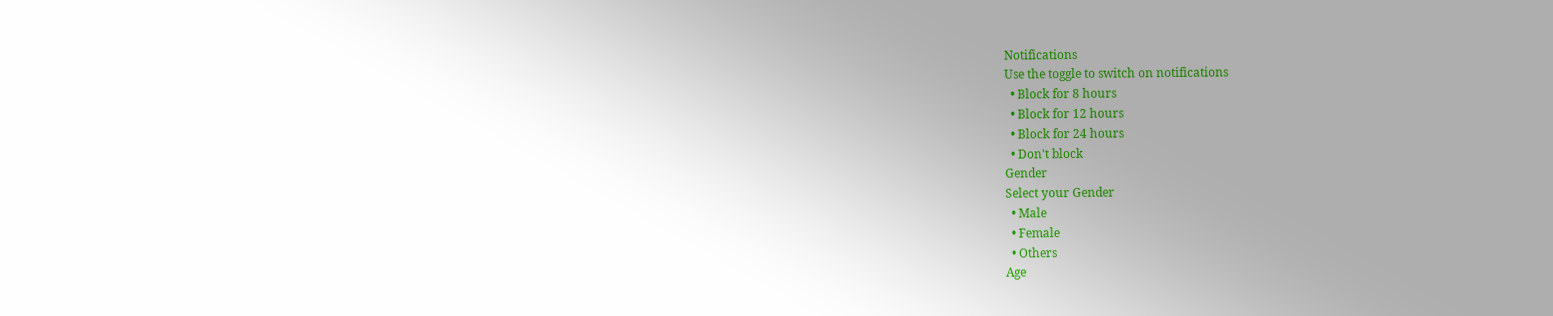Notifications
Use the toggle to switch on notifications
  • Block for 8 hours
  • Block for 12 hours
  • Block for 24 hours
  • Don't block
Gender
Select your Gender
  • Male
  • Female
  • Others
Age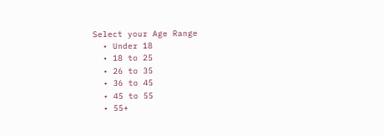Select your Age Range
  • Under 18
  • 18 to 25
  • 26 to 35
  • 36 to 45
  • 45 to 55
  • 55+